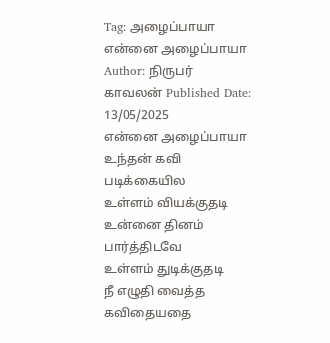Tag: அழைப்பாயா
என்னை அழைப்பாயா
Author: நிருபர் காவலன் Published Date: 13/05/2025
என்னை அழைப்பாயா
உந்தன் கவி படிக்கையில
உள்ளம் வியக்குதடி
உன்னை தினம் பார்த்திடவே
உள்ளம் துடிக்குதடி
நீ எழுதி வைத்த கவிதையதை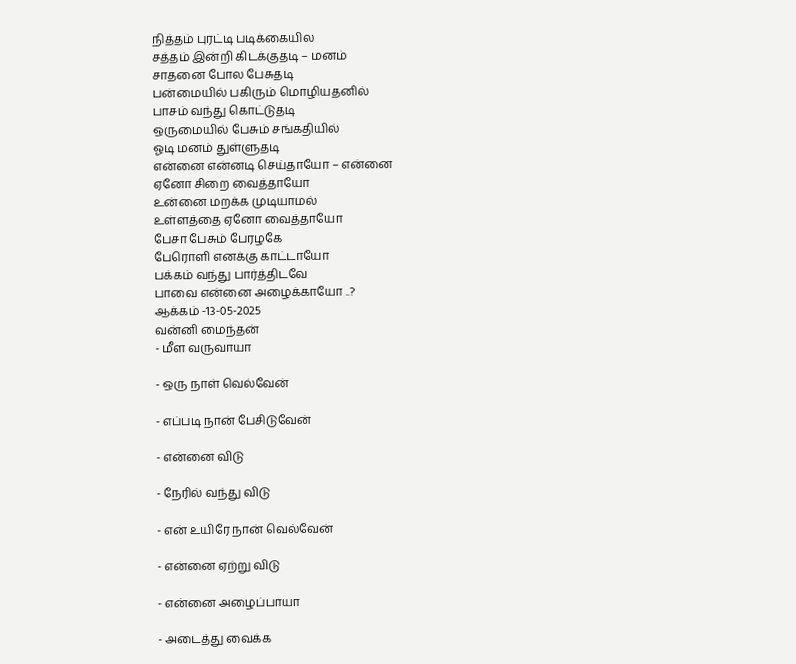நித்தம் புரட்டி படிக்கையில
சத்தம் இன்றி கிடக்குதடி – மனம்
சாதனை போல பேசுதடி
பன்மையில் பகிரும் மொழியதனில்
பாசம் வந்து கொட்டுதடி
ஒருமையில் பேசும் சங்கதியில்
ஓடி மனம் துள்ளுதடி
என்னை என்னடி செய்தாயோ – என்னை
ஏனோ சிறை வைத்தாயோ
உன்னை மறக்க முடியாமல்
உள்ளத்தை ஏனோ வைத்தாயோ
பேசா பேசும் பேரழகே
பேரொளி எனக்கு காட்டாயோ
பக்கம் வந்து பார்த்திடவே
பாவை என்னை அழைக்காயோ ..?
ஆக்கம் -13-05-2025
வன்னி மைந்தன்
- மீள வருவாயா

- ஒரு நாள் வெல்வேன்

- எப்படி நான் பேசிடுவேன்

- என்னை விடு

- நேரில் வந்து விடு

- என் உயிரே நான் வெல்வேன்

- என்னை ஏற்று விடு

- என்னை அழைப்பாயா

- அடைத்து வைக்க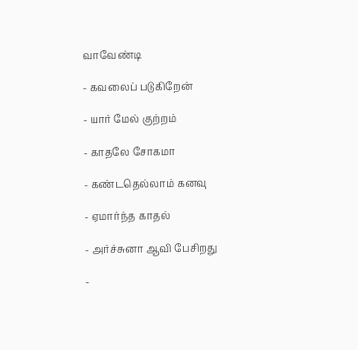வாவேண்டி

- கவலைப் படுகிறேன்

- யார் மேல் குற்றம்

- காதலே சோகமா

- கண்டதெல்லாம் கனவு

- ஏமார்ந்த காதல்

- அர்ச்சுனா ஆவி பேசிறது

-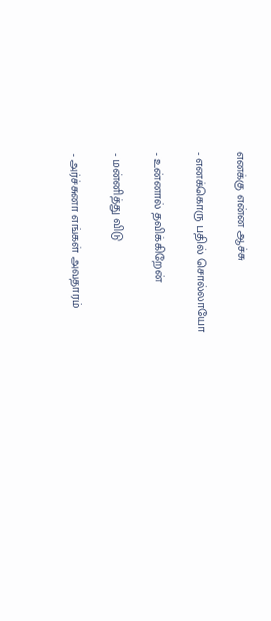எனக்கு என்ன ஆச்சு

- எனக்கொரு பதில் சொல்லாயோ

- உன்னால் தவிக்கிறேன்

- மன்னித்து விடு

- அர்ச்சுனா எங்கள் அவதாரம்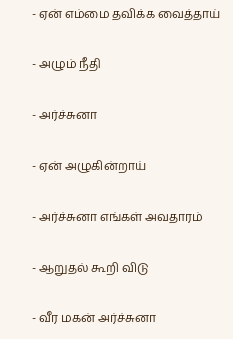- ஏன் எம்மை தவிக்க வைத்தாய்

- அழும் நீதி

- அர்ச்சுனா

- ஏன் அழுகின்றாய்

- அர்ச்சுனா எங்கள் அவதாரம்

- ஆறுதல் கூறி விடு

- வீர மகன் அர்ச்சுனா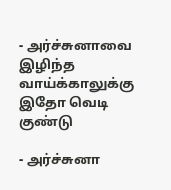- அர்ச்சுனாவை இழிந்த வாய்க்காலுக்கு இதோ வெடி குண்டு

- அர்ச்சுனா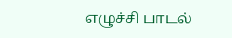எழுச்சி பாடல்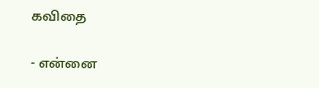கவிதை

- என்னை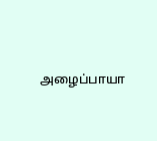அழைப்பாயா